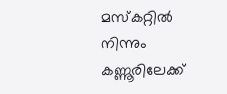മസ്‌കറ്റിൽ നിന്നും കണ്ണൂരിലേക്ക്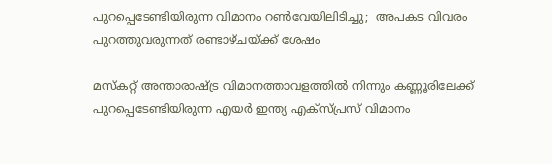പുറപ്പെടേണ്ടിയിരുന്ന വിമാനം റൺവേയിലിടിച്ചു;  അപകട വിവരം പുറത്തുവരുന്നത് രണ്ടാഴ്ചയ്ക്ക് ശേഷം

മസ്‌കറ്റ് അന്താരാഷ്ട്ര വിമാനത്താവളത്തിൽ നിന്നും കണ്ണൂരിലേക്ക് പുറപ്പെടേണ്ടിയിരുന്ന എയർ ഇന്ത്യ എക്സ്പ്രസ് വിമാനം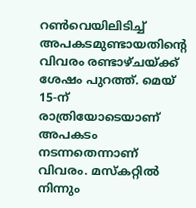റൺവെയിലിടിച്ച് അപകടമുണ്ടായതിന്റെ വിവരം രണ്ടാഴ്ചയ്ക്ക് ശേഷം പുറത്ത്. മെയ് 15-ന് രാത്രിയോടെയാണ് അപകടം നടന്നതെന്നാണ് വിവരം. മസ്‌കറ്റിൽ നിന്നും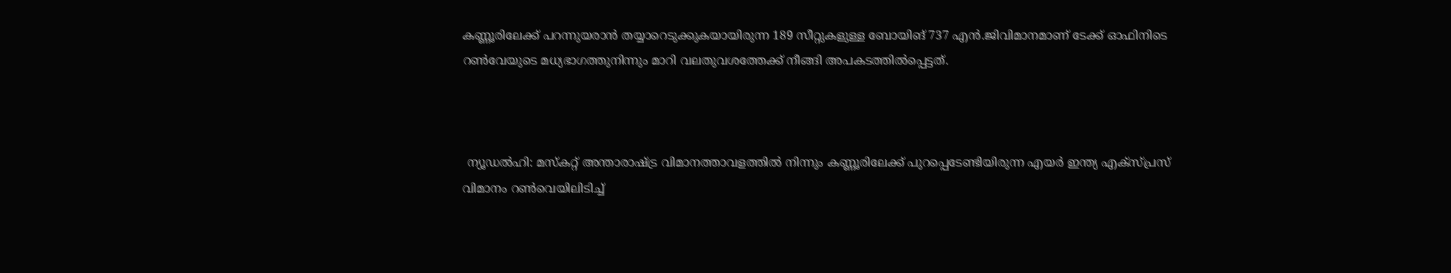കണ്ണൂരിലേക്ക് പറന്നുയരാൻ തയ്യാറെടുക്കുകയായിരുന്ന 189 സീറ്റുകളുള്ള ബോയിങ് 737 എൻ.ജിവിമാനമാണ് ടേക്ക് ഓഫിനിടെ റൺവേയുടെ മധ്യഭാഗത്തുനിന്നും മാറി വലതുവശത്തേക്ക് നീങ്ങി അപകടത്തിൽപ്പെട്ടത്.



 ന്യൂഡൽഹി: മസ്‌കറ്റ് അന്താരാഷ്ട്ര വിമാനത്താവളത്തിൽ നിന്നും കണ്ണൂരിലേക്ക് പുറപ്പെടേണ്ടിയിരുന്ന എയർ ഇന്ത്യ എക്സ്പ്രസ് വിമാനം റൺവെയിലിടിച്ച്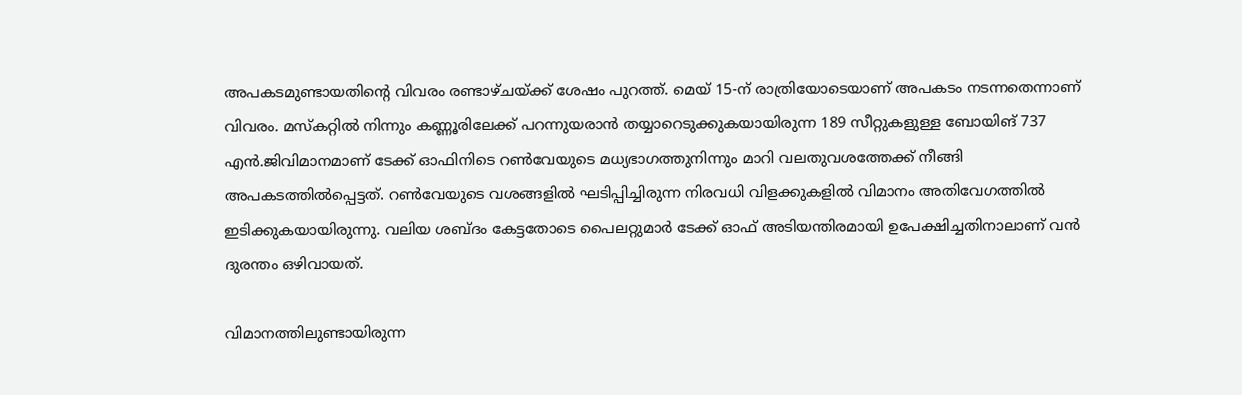അപകടമുണ്ടായതിന്റെ വിവരം രണ്ടാഴ്ചയ്ക്ക് ശേഷം പുറത്ത്. മെയ് 15-ന് രാത്രിയോടെയാണ് അപകടം നടന്നതെന്നാണ് വിവരം. മസ്‌കറ്റിൽ നിന്നും കണ്ണൂരിലേക്ക് പറന്നുയരാൻ തയ്യാറെടുക്കുകയായിരുന്ന 189 സീറ്റുകളുള്ള ബോയിങ് 737 എൻ.ജിവിമാനമാണ് ടേക്ക് ഓഫിനിടെ റൺവേയുടെ മധ്യഭാഗത്തുനിന്നും മാറി വലതുവശത്തേക്ക് നീങ്ങി അപകടത്തിൽപ്പെട്ടത്. റൺവേയുടെ വശങ്ങളിൽ ഘടിപ്പിച്ചിരുന്ന നിരവധി വിളക്കുകളിൽ വിമാനം അതിവേഗത്തിൽ ഇടിക്കുകയായിരുന്നു. വലിയ ശബ്ദം കേട്ടതോടെ പൈലറ്റുമാർ ടേക്ക് ഓഫ് അടിയന്തിരമായി ഉപേക്ഷിച്ചതിനാലാണ് വൻ ദുരന്തം ഒഴിവായത്.

വിമാനത്തിലുണ്ടായിരുന്ന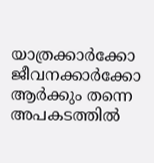യാത്രക്കാർക്കോ ജീവനക്കാർക്കോ ആർക്കും തന്നെ അപകടത്തിൽ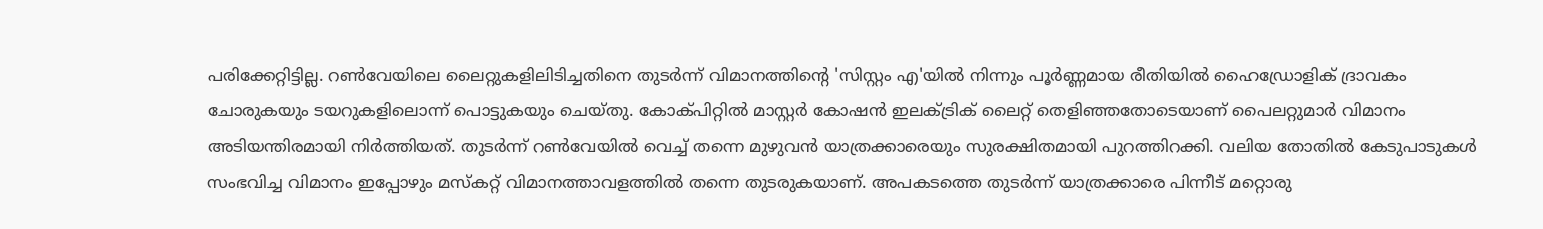പരിക്കേറ്റിട്ടില്ല. റൺവേയിലെ ലൈറ്റുകളിലിടിച്ചതിനെ തുടർന്ന് വിമാനത്തിന്റെ 'സിസ്റ്റം എ'യിൽ നിന്നും പൂർണ്ണമായ രീതിയിൽ ഹൈഡ്രോളിക് ദ്രാവകം ചോരുകയും ടയറുകളിലൊന്ന് പൊട്ടുകയും ചെയ്തു. കോക്പിറ്റിൽ മാസ്റ്റർ കോഷൻ ഇലക്ട്രിക് ലൈറ്റ് തെളിഞ്ഞതോടെയാണ് പൈലറ്റുമാർ വിമാനം അടിയന്തിരമായി നിർത്തിയത്. തുടർന്ന് റൺവേയിൽ വെച്ച് തന്നെ മുഴുവൻ യാത്രക്കാരെയും സുരക്ഷിതമായി പുറത്തിറക്കി. വലിയ തോതിൽ കേടുപാടുകൾ സംഭവിച്ച വിമാനം ഇപ്പോഴും മസ്‌കറ്റ് വിമാനത്താവളത്തിൽ തന്നെ തുടരുകയാണ്. അപകടത്തെ തുടർന്ന് യാത്രക്കാരെ പിന്നീട് മറ്റൊരു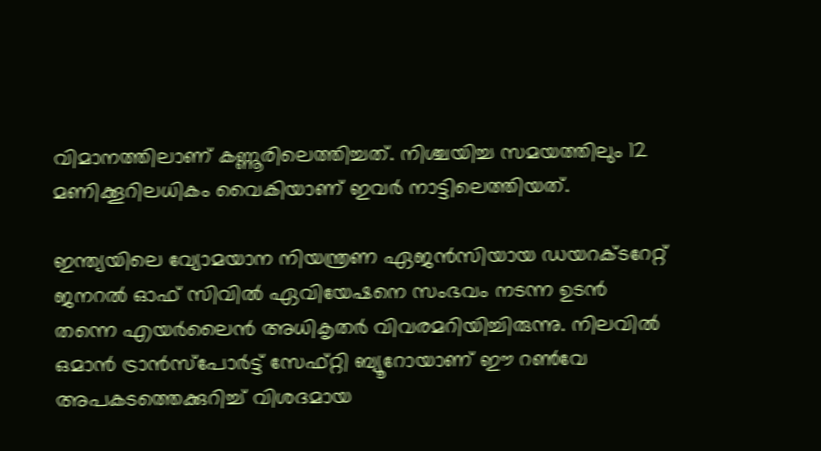വിമാനത്തിലാണ് കണ്ണൂരിലെത്തിച്ചത്. നിശ്ചയിച്ച സമയത്തിലും 12 മണിക്കൂറിലധികം വൈകിയാണ് ഇവർ നാട്ടിലെത്തിയത്.

ഇന്ത്യയിലെ വ്യോമയാന നിയന്ത്രണ ഏജൻസിയായ ഡയറക്ടറേറ്റ് ജനറൽ ഓഫ് സിവിൽ ഏവിയേഷനെ സംഭവം നടന്ന ഉടൻ തന്നെ എയർലൈൻ അധികൃതർ വിവരമറിയിച്ചിരുന്നു. നിലവിൽ ഒമാൻ ട്രാൻസ്‌പോർട്ട് സേഫ്റ്റി ബ്യൂറോയാണ് ഈ റൺവേ അപകടത്തെക്കുറിച്ച് വിശദമായ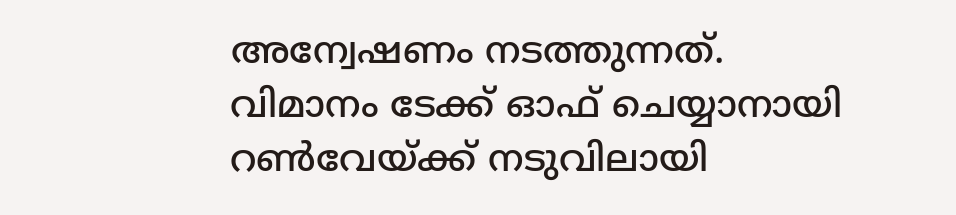അന്വേഷണം നടത്തുന്നത്. വിമാനം ടേക്ക് ഓഫ് ചെയ്യാനായി റൺവേയ്ക്ക് നടുവിലായി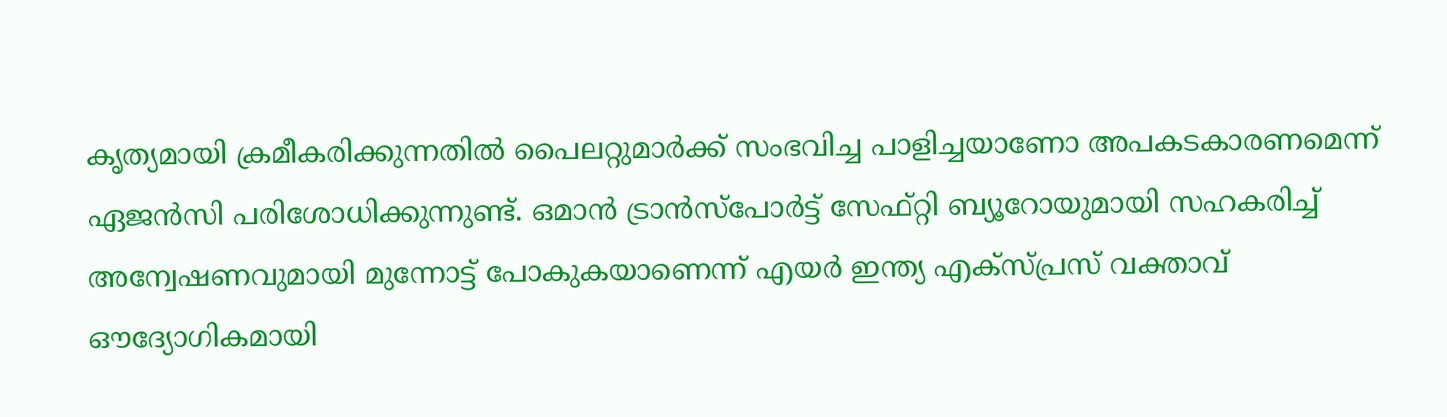കൃത്യമായി ക്രമീകരിക്കുന്നതിൽ പൈലറ്റുമാർക്ക് സംഭവിച്ച പാളിച്ചയാണോ അപകടകാരണമെന്ന് ഏജൻസി പരിശോധിക്കുന്നുണ്ട്. ഒമാൻ ട്രാൻസ്‌പോർട്ട് സേഫ്റ്റി ബ്യൂറോയുമായി സഹകരിച്ച് അന്വേഷണവുമായി മുന്നോട്ട് പോകുകയാണെന്ന് എയർ ഇന്ത്യ എക്സ്പ്രസ് വക്താവ് ഔദ്യോഗികമായി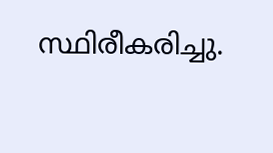സ്ഥിരീകരിച്ചു.